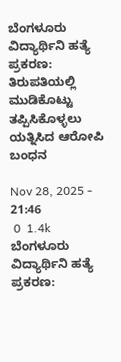ಬೆಂಗಳೂರು ವಿದ್ಯಾರ್ಥಿನಿ ಹತ್ಯೆ ಪ್ರಕರಣ: ತಿರುಪತಿಯಲ್ಲಿ ಮುಡಿಕೊಟ್ಟು ತಪ್ಪಿಸಿಕೊಳ್ಳಲು ಯತ್ನಿಸಿದ ಆರೋಪಿ ಬಂಧನ

Nov 28, 2025 - 21:46
 0  1.4k
ಬೆಂಗಳೂರು ವಿದ್ಯಾರ್ಥಿನಿ ಹತ್ಯೆ ಪ್ರಕರಣ: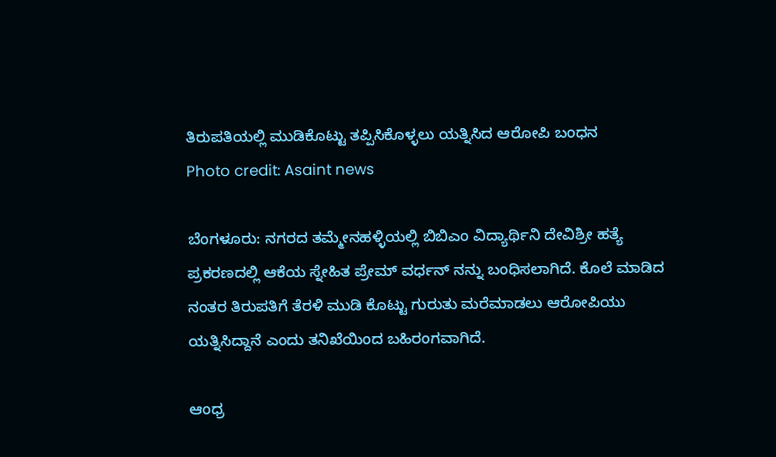ತಿರುಪತಿಯಲ್ಲಿ ಮುಡಿಕೊಟ್ಟು ತಪ್ಪಿಸಿಕೊಳ್ಳಲು ಯತ್ನಿಸಿದ ಆರೋಪಿ ಬಂಧನ
Photo credit: Asaint news

ಬೆಂಗಳೂರು: ನಗರದ ತಮ್ಮೇನಹಳ್ಳಿಯಲ್ಲಿ ಬಿಬಿಎಂ ವಿದ್ಯಾರ್ಥಿನಿ ದೇವಿಶ್ರೀ ಹತ್ಯೆ ಪ್ರಕರಣದಲ್ಲಿ ಆಕೆಯ ಸ್ನೇಹಿತ ಪ್ರೇಮ್ ವರ್ಧನ್ ನನ್ನು ಬಂಧಿಸಲಾಗಿದೆ. ಕೊಲೆ ಮಾಡಿದ ನಂತರ ತಿರುಪತಿಗೆ ತೆರಳಿ ಮುಡಿ ಕೊಟ್ಟು ಗುರುತು ಮರೆಮಾಡಲು ಆರೋಪಿಯು ಯತ್ನಿಸಿದ್ದಾನೆ ಎಂದು ತನಿಖೆಯಿಂದ ಬಹಿರಂಗವಾಗಿದೆ.

ಆಂಧ್ರ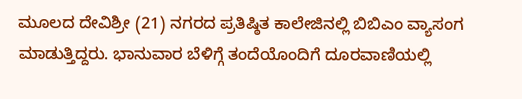ಮೂಲದ ದೇವಿಶ್ರೀ (21) ನಗರದ ಪ್ರತಿಷ್ಠಿತ ಕಾಲೇಜಿನಲ್ಲಿ ಬಿಬಿಎಂ ವ್ಯಾಸಂಗ ಮಾಡುತ್ತಿದ್ದರು. ಭಾನುವಾರ ಬೆಳಿಗ್ಗೆ ತಂದೆಯೊಂದಿಗೆ ದೂರವಾಣಿಯಲ್ಲಿ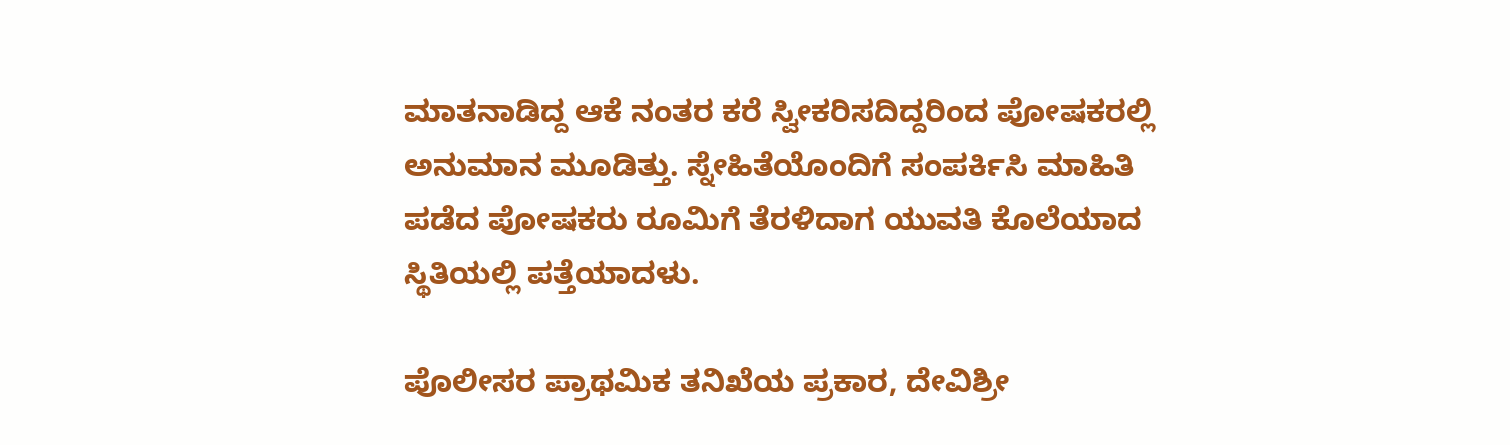ಮಾತನಾಡಿದ್ದ ಆಕೆ ನಂತರ ಕರೆ ಸ್ವೀಕರಿಸದಿದ್ದರಿಂದ ಪೋಷಕರಲ್ಲಿ ಅನುಮಾನ ಮೂಡಿತ್ತು. ಸ್ನೇಹಿತೆಯೊಂದಿಗೆ ಸಂಪರ್ಕಿಸಿ ಮಾಹಿತಿ ಪಡೆದ ಪೋಷಕರು ರೂಮಿಗೆ ತೆರಳಿದಾಗ ಯುವತಿ ಕೊಲೆಯಾದ ಸ್ಥಿತಿಯಲ್ಲಿ ಪತ್ತೆಯಾದಳು.

ಪೊಲೀಸರ ಪ್ರಾಥಮಿಕ ತನಿಖೆಯ ಪ್ರಕಾರ, ದೇವಿಶ್ರೀ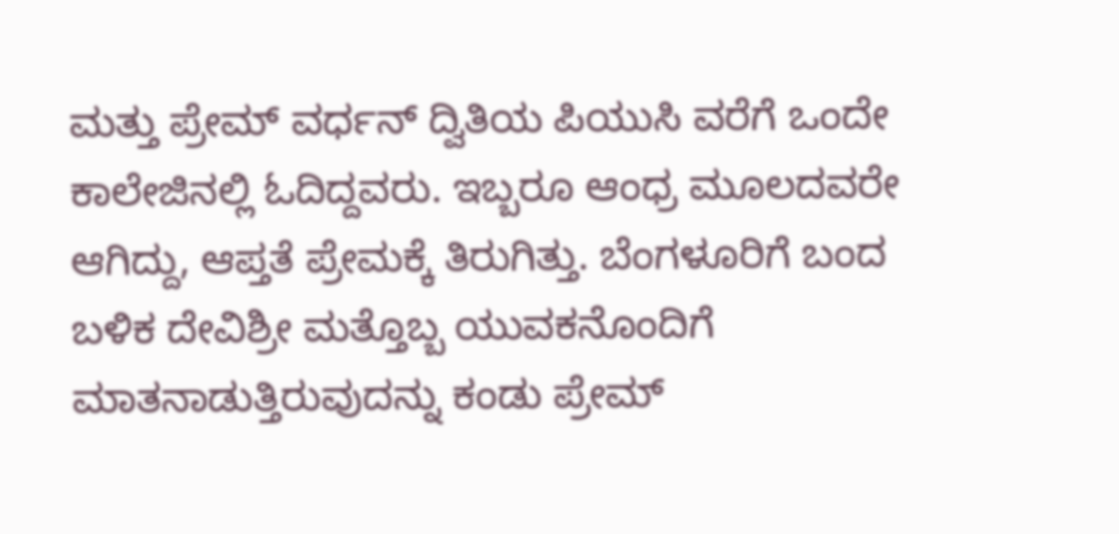ಮತ್ತು ಪ್ರೇಮ್ ವರ್ಧನ್ ದ್ವಿತಿಯ ಪಿಯುಸಿ ವರೆಗೆ ಒಂದೇ ಕಾಲೇಜಿನಲ್ಲಿ ಓದಿದ್ದವರು. ಇಬ್ಬರೂ ಆಂಧ್ರ ಮೂಲದವರೇ ಆಗಿದ್ದು, ಆಪ್ತತೆ ಪ್ರೇಮಕ್ಕೆ ತಿರುಗಿತ್ತು. ಬೆಂಗಳೂರಿಗೆ ಬಂದ ಬಳಿಕ ದೇವಿಶ್ರೀ ಮತ್ತೊಬ್ಬ ಯುವಕನೊಂದಿಗೆ ಮಾತನಾಡುತ್ತಿರುವುದನ್ನು ಕಂಡು ಪ್ರೇಮ್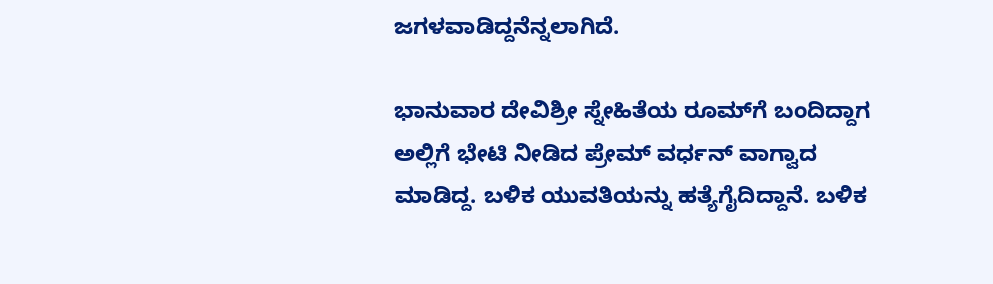ಜಗಳವಾಡಿದ್ದನೆನ್ನಲಾಗಿದೆ.

ಭಾನುವಾರ ದೇವಿಶ್ರೀ ಸ್ನೇಹಿತೆಯ ರೂಮ್‌ಗೆ ಬಂದಿದ್ದಾಗ ಅಲ್ಲಿಗೆ ಭೇಟಿ ನೀಡಿದ ಪ್ರೇಮ್ ವರ್ಧನ್ ವಾಗ್ವಾದ ಮಾಡಿದ್ದ. ಬಳಿಕ ಯುವತಿಯನ್ನು ಹತ್ಯೆಗೈದಿದ್ದಾನೆ. ಬಳಿಕ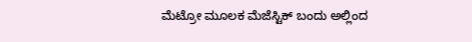ಮೆಟ್ರೋ ಮೂಲಕ ಮೆಜೆಸ್ಟಿಕ್ ಬಂದು ಅಲ್ಲಿಂದ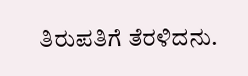ತಿರುಪತಿಗೆ ತೆರಳಿದನು.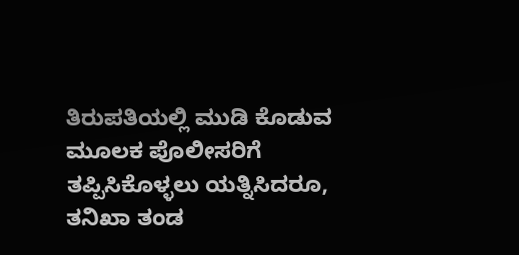ತಿರುಪತಿಯಲ್ಲಿ ಮುಡಿ ಕೊಡುವ ಮೂಲಕ ಪೊಲೀಸರಿಗೆ ತಪ್ಪಿಸಿಕೊಳ್ಳಲು ಯತ್ನಿಸಿದರೂ, ತನಿಖಾ ತಂಡ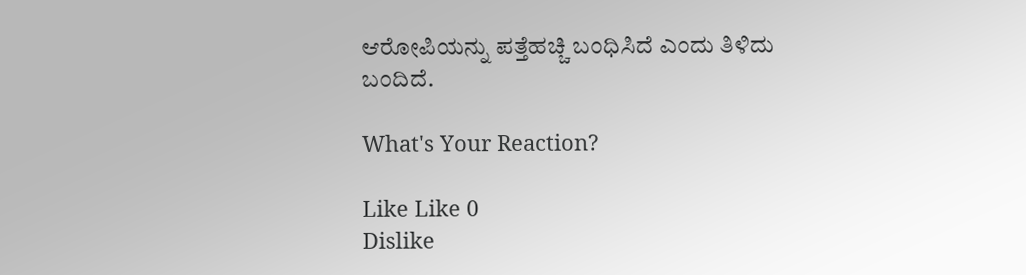ಆರೋಪಿಯನ್ನು ಪತ್ತೆಹಚ್ಚಿ ಬಂಧಿಸಿದೆ ಎಂದು ತಿಳಿದು ಬಂದಿದೆ.

What's Your Reaction?

Like Like 0
Dislike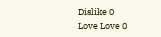Dislike 0
Love Love 0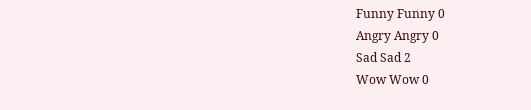Funny Funny 0
Angry Angry 0
Sad Sad 2
Wow Wow 0